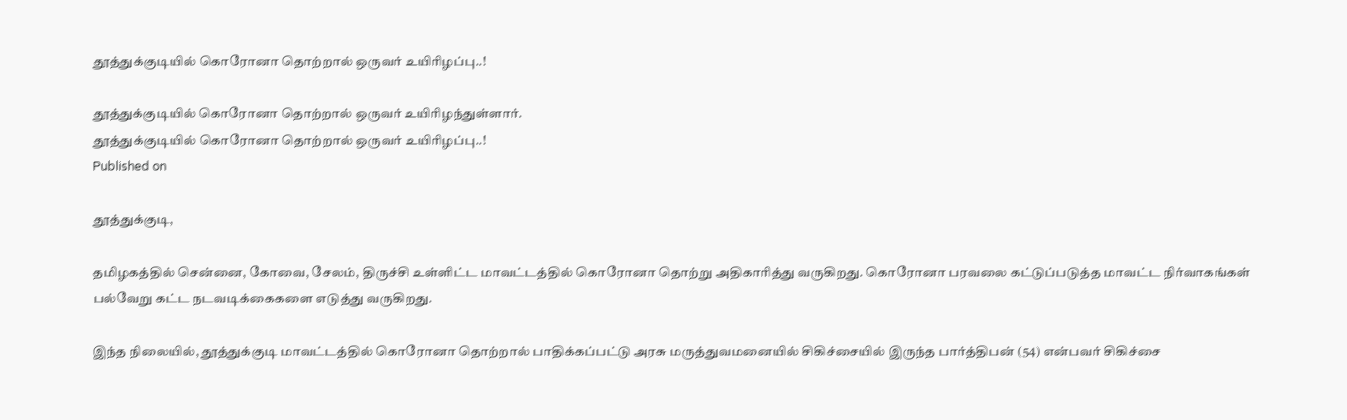தூத்துக்குடியில் கொரோனா தொற்றால் ஒருவர் உயிரிழப்பு..!

தூத்துக்குடியில் கொரோனா தொற்றால் ஒருவர் உயிரிழந்துள்ளார்.
தூத்துக்குடியில் கொரோனா தொற்றால் ஒருவர் உயிரிழப்பு..!
Published on

தூத்துக்குடி,

தமிழகத்தில் சென்னை, கோவை, சேலம், திருச்சி உள்ளிட்ட மாவட்டத்தில் கொரோனா தொற்று அதிகாரித்து வருகிறது. கொரோனா பரவலை கட்டுப்படுத்த மாவட்ட நிர்வாகங்கள் பல்வேறு கட்ட நடவடிக்கைகளை எடுத்து வருகிறது.

இந்த நிலையில், தூத்துக்குடி மாவட்டத்தில் கொரோனா தொற்றால் பாதிக்கப்பட்டு அரசு மருத்துவமனையில் சிகிச்சையில் இருந்த பார்த்திபன் (54) என்பவர் சிகிச்சை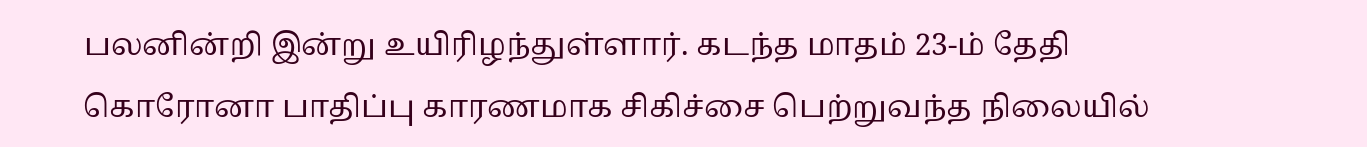பலனின்றி இன்று உயிரிழந்துள்ளார். கடந்த மாதம் 23-ம் தேதி கொரோனா பாதிப்பு காரணமாக சிகிச்சை பெற்றுவந்த நிலையில்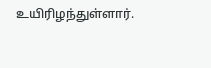உயிரிழந்துள்ளார்.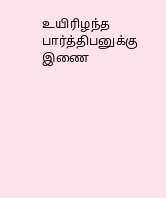உயிரிழந்த பார்த்திபனுக்கு இணை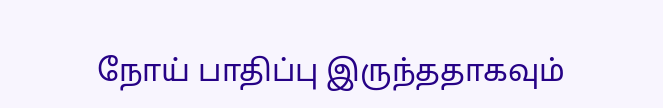நோய் பாதிப்பு இருந்ததாகவும்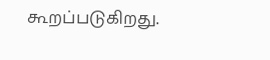கூறப்படுகிறது.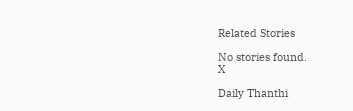Related Stories

No stories found.
X

Daily Thanthi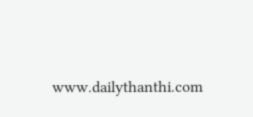www.dailythanthi.com